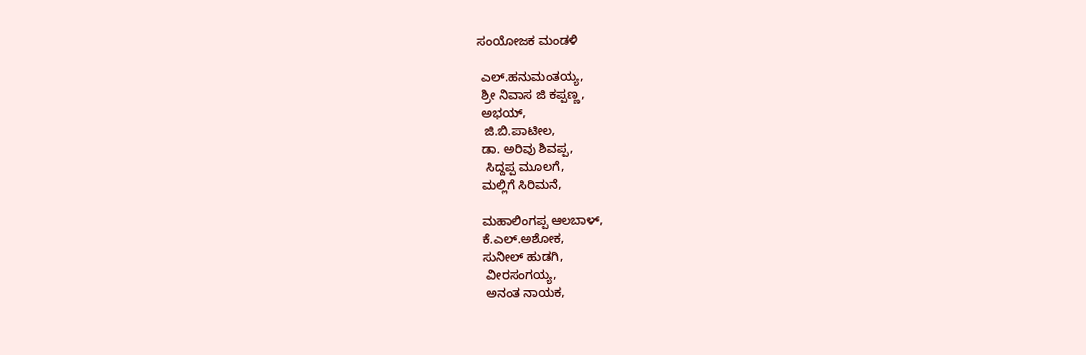ಸಂಯೋಜಕ ಮಂಡಳಿ

 ಎಲ್.ಹನುಮಂತಯ್ಯ,
 ಶ್ರೀ ನಿವಾಸ ಜಿ ಕಪ್ಪಣ್ಣ,
 ಅಭಯ್,
  ಜಿ.ಬಿ.ಪಾಟೀಲ,
 ಡಾ. ಅರಿವು ಶಿವಪ್ಪ,
  ಸಿದ್ದಪ್ಪ ಮೂಲಗೆ,
 ಮಲ್ಲಿಗೆ ಸಿರಿಮನೆ,

 ಮಹಾಲಿಂಗಪ್ಪ ಆಲಬಾಳ್,
 ಕೆ.ಎಲ್.ಅಶೋಕ,
 ಸುನೀಲ್ ಹುಡಗಿ,
  ವೀರಸಂಗಯ್ಯ,
  ಅನಂತ ನಾಯಕ,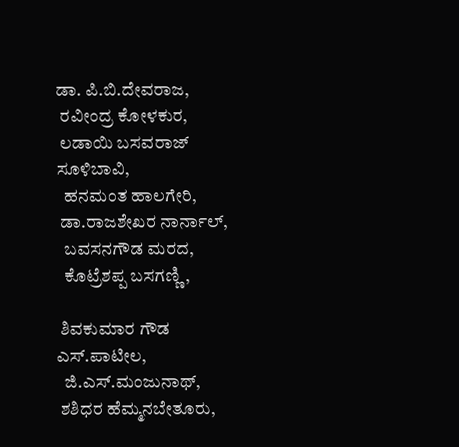ಡಾ. ಪಿ.ಬಿ.ದೇವರಾಜ,
 ರವೀಂದ್ರ ಕೋಳಕುರ,
 ಲಡಾಯಿ ಬಸವರಾಜ್ ಸೂಳಿಬಾವಿ,
  ಹನಮಂತ ಹಾಲಗೇರಿ,
 ಡಾ.ರಾಜಶೇಖರ ನಾರ್ನಾಲ್,
  ಬವಸನಗೌಡ ಮರದ,
  ಕೊಟ್ರೆಶಪ್ಪ ಬಸಗಣ್ಣಿ,

 ಶಿವಕುಮಾರ ಗೌಡ ಎಸ್.ಪಾಟೀಲ,
  ಜಿ.ಎಸ್.ಮಂಜುನಾಥ್,
 ಶಶಿಧರ ಹೆಮ್ಮನಬೇತೂರು,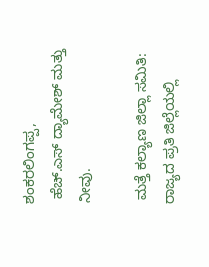ಶಂಕರಲಿಂಗಪ್ಪ,
 ಹೆಚ್.ಎಸ್ ದ್ಯಾಮೇಶ್ ಮತ್ತು ನೀವು.

 ಮತ್ತೆ ಕಲ್ಯಾಣ ಜಿಲ್ಲಾ ಸಮಿತಿ:
ರಾಜ್ಯದ ಪ್ರತಿ ಜಿಲ್ಲೆಯಲ್ಲಿ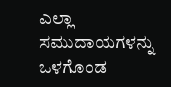ಎಲ್ಲಾ ಸಮುದಾಯಗಳನ್ನು ಒಳಗೊಂಡ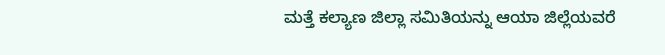ಮತ್ತೆ ಕಲ್ಯಾಣ ಜಿಲ್ಲಾ ಸಮಿತಿಯನ್ನು ಆಯಾ ಜಿಲ್ಲೆಯವರೆ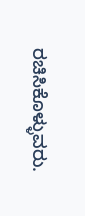ರಚಿಸಿಕೊಳ್ಳುವರು.